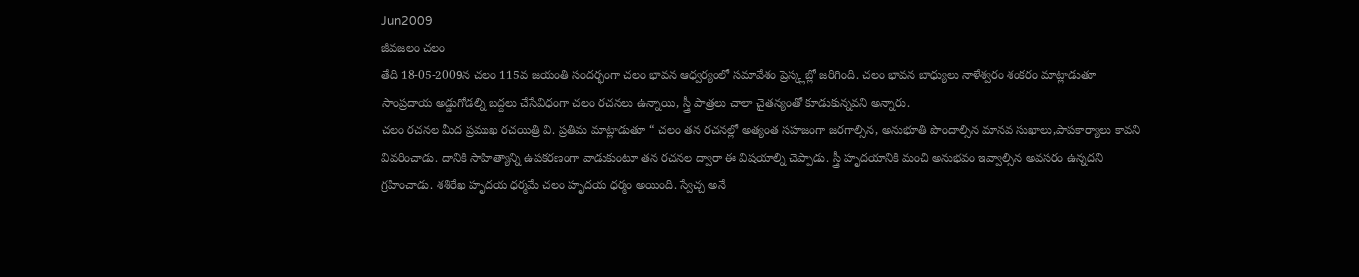Jun2009
జీవజలం చలం
తేది 18-05-2009న చలం 115వ జయంతి సందర్భంగా చలం భావన ఆధ్వర్యంలో సమావేశం ప్రెస్క్లబ్లో జరిగింది. చలం భావన బాధ్యులు నాళేశ్వరం శంకరం మాట్లాడుతూ సాంప్రదాయ అడ్డుగోడల్ని బద్దలు చేసేవిధంగా చలం రచనలు ఉన్నాయి, స్త్రీ పాత్రలు చాలా చైతన్యంతో కూడుకున్నవని అన్నారు.
చలం రచనల మీద ప్రముఖ రచయిత్రి వి. ప్రతిమ మాట్లాడుతూ “ చలం తన రచనల్లో అత్యంత సహజంగా జరగాల్సిన, అనుభూతి పొందాల్సిన మానవ సుఖాలు,పాపకార్యాలు కావని వివరించాడు. దానికి సాహిత్యాన్ని ఉపకరణంగా వాడుకుంటూ తన రచనల ద్వారా ఈ విషయాల్ని చెప్పాడు. స్త్రీ హృదయానికి మంచి అనుభవం ఇవ్వాల్సిన అవసరం ఉన్నదని గ్రహించాడు. శశిరేఖ హృదయ ధర్మమే చలం హృదయ ధర్మం అయింది. స్వేచ్చ అనే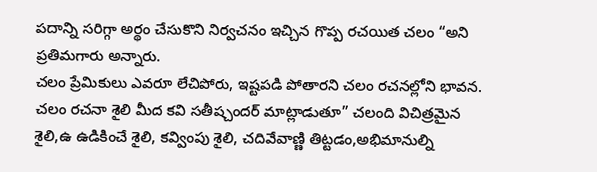పదాన్ని సరిగ్గా అర్థం చేసుకొని నిర్వచనం ఇచ్చిన గొప్ప రచయిత చలం “అని ప్రతిమగారు అన్నారు.
చలం ప్రేమికులు ఎవరూ లేచిపోరు, ఇష్టపడి పోతారని చలం రచనల్లోని భావన.
చలం రచనా శైలి మీద కవి సతీష్చందర్ మాట్లాడుతూ” చలంది విచిత్రమైన శైలి,ఉ ఉడికించే శైలి, కవ్వింపు శైలి, చదివేవాణ్ణి తిట్టడం,అభిమానుల్ని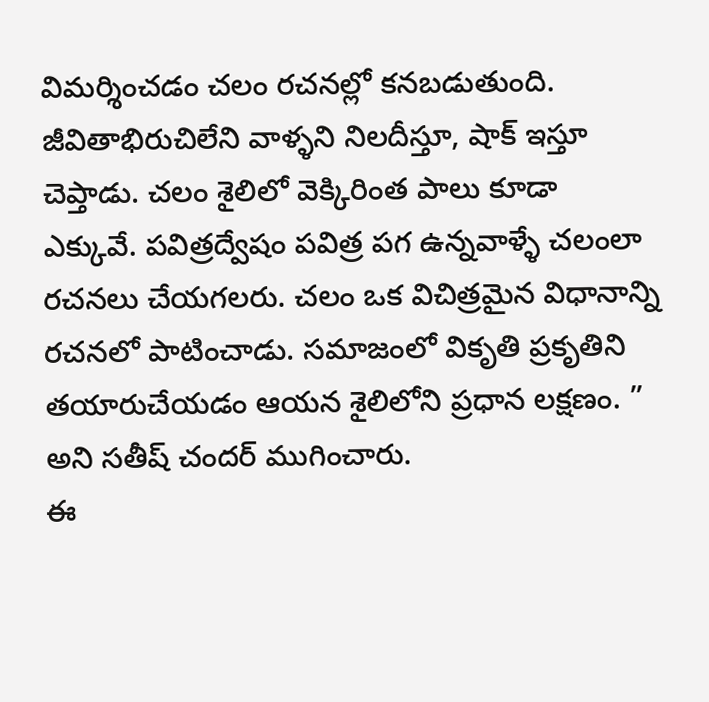విమర్శించడం చలం రచనల్లో కనబడుతుంది. జీవితాభిరుచిలేని వాళ్ళని నిలదీస్తూ, షాక్ ఇస్తూ చెప్తాడు. చలం శైలిలో వెక్కిరింత పాలు కూడా ఎక్కువే. పవిత్రద్వేషం పవిత్ర పగ ఉన్నవాళ్ళే చలంలా రచనలు చేయగలరు. చలం ఒక విచిత్రమైన విధానాన్ని రచనలో పాటించాడు. సమాజంలో వికృతి ప్రకృతిని తయారుచేయడం ఆయన శైలిలోని ప్రధాన లక్షణం. ” అని సతీష్ చందర్ ముగించారు.
ఈ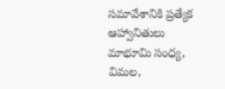సమావేశానికి ప్రత్యేక ఆహ్వానితులు మాభూమి సంధ్య, విమల,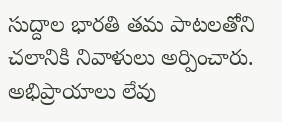సుద్దాల భారతి తమ పాటలతోని చలానికి నివాళులు అర్పించారు.
అభిప్రాయాలు లేవు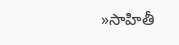»సాహితీ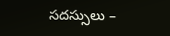సదస్సులు –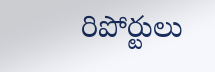రిపోర్టులు